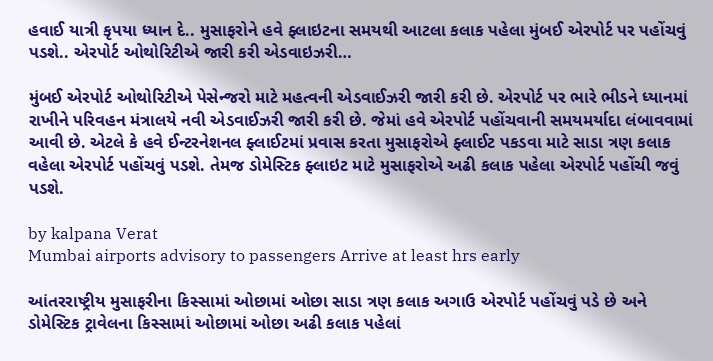હવાઈ યાત્રી કૃપયા ધ્યાન દે.. મુસાફરોને હવે ફ્લાઇટના સમયથી આટલા કલાક પહેલા મુંબઈ એરપોર્ટ પર પહોંચવું પડશે.. એરપોર્ટ ઓથોરિટીએ જારી કરી એડવાઇઝરી…

મુંબઈ એરપોર્ટ ઓથોરિટીએ પેસેન્જરો માટે મહત્વની એડવાઈઝરી જારી કરી છે. એરપોર્ટ પર ભારે ભીડને ધ્યાનમાં રાખીને પરિવહન મંત્રાલયે નવી એડવાઈઝરી જારી કરી છે. જેમાં હવે એરપોર્ટ પહોંચવાની સમયમર્યાદા લંબાવવામાં આવી છે. એટલે કે હવે ઈન્ટરનેશનલ ફ્લાઈટમાં પ્રવાસ કરતા મુસાફરોએ ફ્લાઈટ પકડવા માટે સાડા ત્રણ કલાક વહેલા એરપોર્ટ પહોંચવું પડશે. તેમજ ડોમેસ્ટિક ફ્લાઇટ માટે મુસાફરોએ અઢી કલાક પહેલા એરપોર્ટ પહોંચી જવું પડશે.

by kalpana Verat
Mumbai airports advisory to passengers Arrive at least hrs early

આંતરરાષ્ટ્રીય મુસાફરીના કિસ્સામાં ઓછામાં ઓછા સાડા ત્રણ કલાક અગાઉ એરપોર્ટ પહોંચવું પડે છે અને ડોમેસ્ટિક ટ્રાવેલના કિસ્સામાં ઓછામાં ઓછા અઢી કલાક પહેલાં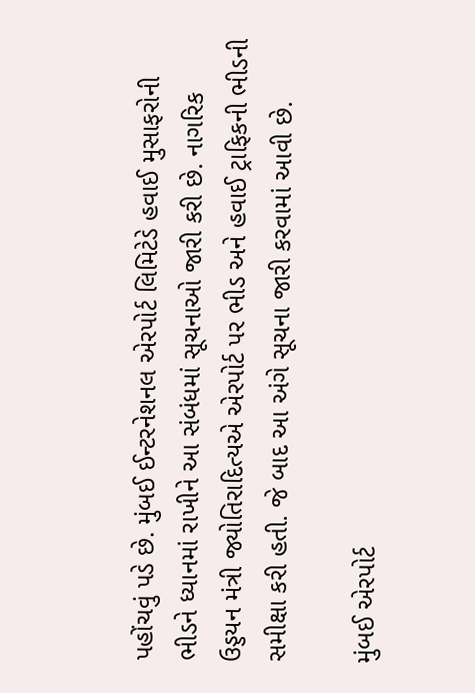પહોંચવું પડે છે. મુંબઈ ઈન્ટરનેશનલ એરપોર્ટ લિમિટેડે હવાઈ મુસાફરોની ભીડને ધ્યાનમાં રાખીને આ સંબંધમાં સૂચનાઓ જારી કરી છે. નાગરિક ઉડ્ડયન મંત્રી જ્યોતિરાદિત્યએ એરપોર્ટ પર ભીડ અને હવાઈ ટ્રાફિકની ભીડની સમીક્ષા કરી હતી. જે બાદ આ અંગે સૂચના જારી કરવામાં આવી છે.

મુંબઈ એરપોર્ટ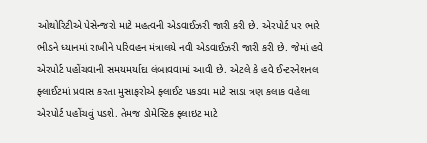ઓથોરિટીએ પેસેન્જરો માટે મહત્વની એડવાઈઝરી જારી કરી છે. એરપોર્ટ પર ભારે ભીડને ધ્યાનમાં રાખીને પરિવહન મંત્રાલયે નવી એડવાઈઝરી જારી કરી છે. જેમાં હવે એરપોર્ટ પહોંચવાની સમયમર્યાદા લંબાવવામાં આવી છે. એટલે કે હવે ઈન્ટરનેશનલ ફ્લાઈટમાં પ્રવાસ કરતા મુસાફરોએ ફ્લાઈટ પકડવા માટે સાડા ત્રણ કલાક વહેલા એરપોર્ટ પહોંચવું પડશે. તેમજ ડોમેસ્ટિક ફ્લાઇટ માટે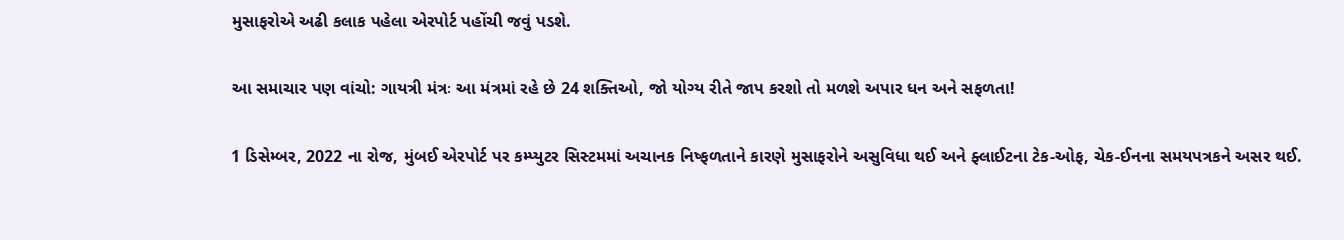મુસાફરોએ અઢી કલાક પહેલા એરપોર્ટ પહોંચી જવું પડશે.

આ સમાચાર પણ વાંચો: ગાયત્રી મંત્રઃ આ મંત્રમાં રહે છે 24 શક્તિઓ, જો યોગ્ય રીતે જાપ કરશો તો મળશે અપાર ધન અને સફળતા!

1 ડિસેમ્બર, 2022 ના રોજ, મુંબઈ એરપોર્ટ પર કમ્પ્યુટર સિસ્ટમમાં અચાનક નિષ્ફળતાને કારણે મુસાફરોને અસુવિધા થઈ અને ફ્લાઈટના ટેક-ઓફ, ચેક-ઈનના સમયપત્રકને અસર થઈ.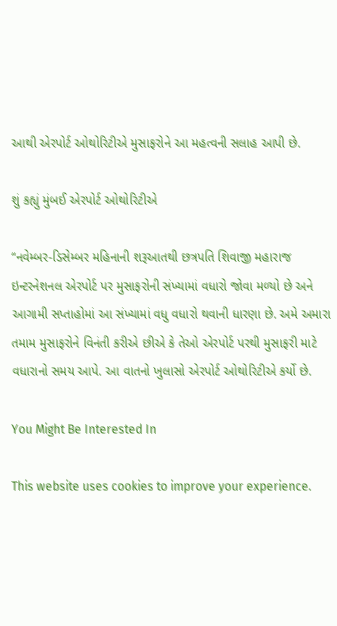આથી એરપોર્ટ ઓથોરિટીએ મુસાફરોને આ મહત્વની સલાહ આપી છે.

શું કહ્યું મુંબઈ એરપોર્ટ ઓથોરિટીએ

“નવેમ્બર-ડિસેમ્બર મહિનાની શરૂઆતથી છત્રપતિ શિવાજી મહારાજ ઇન્ટરનેશનલ એરપોર્ટ પર મુસાફરોની સંખ્યામાં વધારો જોવા મળ્યો છે અને આગામી સપ્તાહોમાં આ સંખ્યામાં વધુ વધારો થવાની ધારણા છે. અમે અમારા તમામ મુસાફરોને વિનંતી કરીએ છીએ કે તેઓ એરપોર્ટ પરથી મુસાફરી માટે વધારાનો સમય આપે. આ વાતનો ખુલાસો એરપોર્ટ ઓથોરિટીએ કર્યો છે.

You Might Be Interested In

This website uses cookies to improve your experience.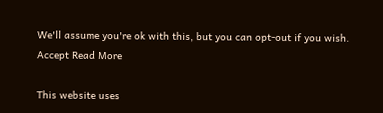We'll assume you're ok with this, but you can opt-out if you wish. Accept Read More

This website uses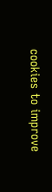cookies to improve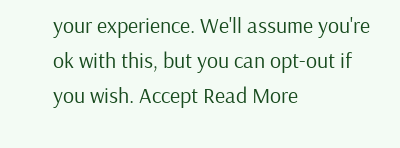your experience. We'll assume you're ok with this, but you can opt-out if you wish. Accept Read More